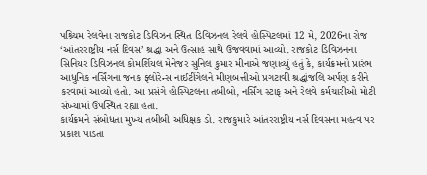પશ્ર્ચિમ રેલવેના રાજકોટ ડિવિઝન સ્થિત ડિવિઝનલ રેલવે હોસ્પિટલમાં 12 મે, 2026ના રોજ ‘આંતરરાષ્ટ્રીય નર્સ દિવસ’ શ્રદ્ધા અને ઉત્સાહ સાથે ઉજવવામાં આવ્યો. રાજકોટ ડિવિઝનના સિનિયર ડિવિઝનલ કોમર્શિયલ મેનેજર સુનિલ કુમાર મીનાએ જણાવ્યું હતું કે, કાર્યક્રમનો પ્રારંભ આધુનિક નર્સિંગના જનક ફ્લોરેન્સ નાઈટીંગેલને મીણબત્તીઓ પ્રગટાવી શ્રદ્ધાંજલિ અર્પણ કરીને કરવામાં આવ્યો હતો. આ પ્રસંગે હોસ્પિટલના તબીબો, નર્સિંગ સ્ટાફ અને રેલવે કર્મચારીઓ મોટી સંખ્યામાં ઉપસ્થિત રહ્યા હતા.
કાર્યક્રમને સંબોધતા મુખ્ય તબીબી અધિક્ષક ડો. રાજકુમારે આંતરરાષ્ટ્રીય નર્સ દિવસના મહત્વ પર પ્રકાશ પાડતા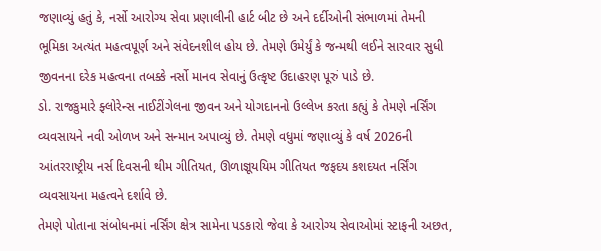જણાવ્યું હતું કે, નર્સો આરોગ્ય સેવા પ્રણાલીની હાર્ટ બીટ છે અને દર્દીઓની સંભાળમાં તેમની ભૂમિકા અત્યંત મહત્વપૂર્ણ અને સંવેદનશીલ હોય છે. તેમણે ઉમેર્યું કે જન્મથી લઈને સારવાર સુધી જીવનના દરેક મહત્વના તબક્કે નર્સો માનવ સેવાનું ઉત્કૃષ્ટ ઉદાહરણ પૂરું પાડે છે.
ડો. રાજકુમારે ફ્લોરેન્સ નાઈટીંગેલના જીવન અને યોગદાનનો ઉલ્લેખ કરતા કહ્યું કે તેમણે નર્સિંગ વ્યવસાયને નવી ઓળખ અને સન્માન અપાવ્યું છે. તેમણે વધુમાં જણાવ્યું કે વર્ષ 2026ની આંતરરાષ્ટ્રીય નર્સ દિવસની થીમ ગીતિયત, ઊળાજ્ઞૂયયિમ ગીતિયત જફદય કશદયત નર્સિંગ વ્યવસાયના મહત્વને દર્શાવે છે.
તેમણે પોતાના સંબોધનમાં નર્સિંગ ક્ષેત્ર સામેના પડકારો જેવા કે આરોગ્ય સેવાઓમાં સ્ટાફની અછત,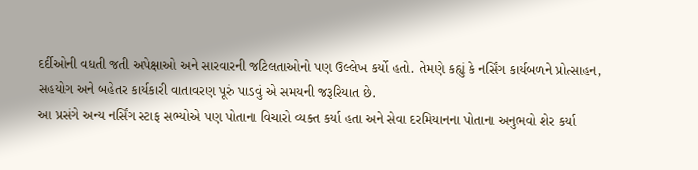દર્દીઓની વધતી જતી અપેક્ષાઓ અને સારવારની જટિલતાઓનો પણ ઉલ્લેખ કર્યો હતો. તેમણે કહ્યું કે નર્સિંગ કાર્યબળને પ્રોત્સાહન, સહયોગ અને બહેતર કાર્યકારી વાતાવરણ પૂરું પાડવું એ સમયની જરૂરિયાત છે.
આ પ્રસંગે અન્ય નર્સિંગ સ્ટાફ સભ્યોએ પણ પોતાના વિચારો વ્યક્ત કર્યા હતા અને સેવા દરમિયાનના પોતાના અનુભવો શેર કર્યા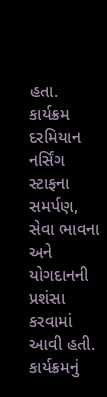હતા. કાર્યક્રમ દરમિયાન નર્સિંગ સ્ટાફના સમર્પણ, સેવા ભાવના અને યોગદાનની પ્રશંસા કરવામાં આવી હતી.
કાર્યક્રમનું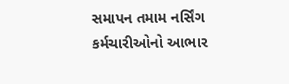સમાપન તમામ નર્સિંગ કર્મચારીઓનો આભાર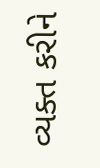વ્યક્ત કરીને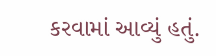કરવામાં આવ્યું હતું.